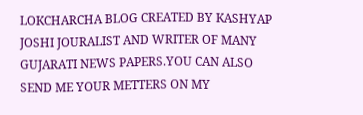LOKCHARCHA BLOG CREATED BY KASHYAP JOSHI JOURALIST AND WRITER OF MANY GUJARATI NEWS PAPERS.YOU CAN ALSO SEND ME YOUR METTERS ON MY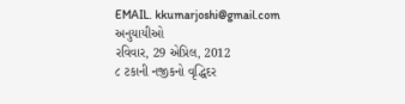EMAIL. kkumarjoshi@gmail.com
અનુયાયીઓ
રવિવાર, 29 એપ્રિલ, 2012
૮ ટકાની નજીકનો વૃદ્ધિદર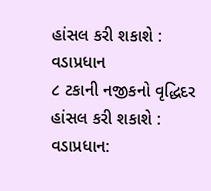હાંસલ કરી શકાશે : વડાપ્રધાન
૮ ટકાની નજીકનો વૃદ્ધિદર હાંસલ કરી શકાશે : વડાપ્રધાન: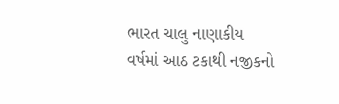ભારત ચાલુ નાણાકીય વર્ષમાં આઠ ટકાથી નજીકનો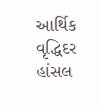આર્થિક વૃદ્ધિદર હાંસલ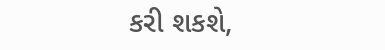કરી શકશે,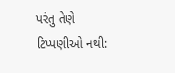પરંતુ તેણે
ટિપ્પણીઓ નથી: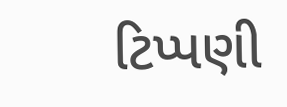ટિપ્પણી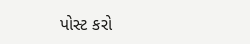પોસ્ટ કરો